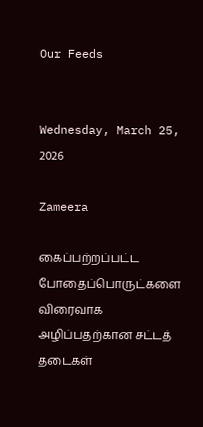Our Feeds


Wednesday, March 25, 2026

Zameera

கைப்பற்றப்பட்ட போதைப்பொருட்களை விரைவாக அழிப்பதற்கான சட்டத் தடைகள்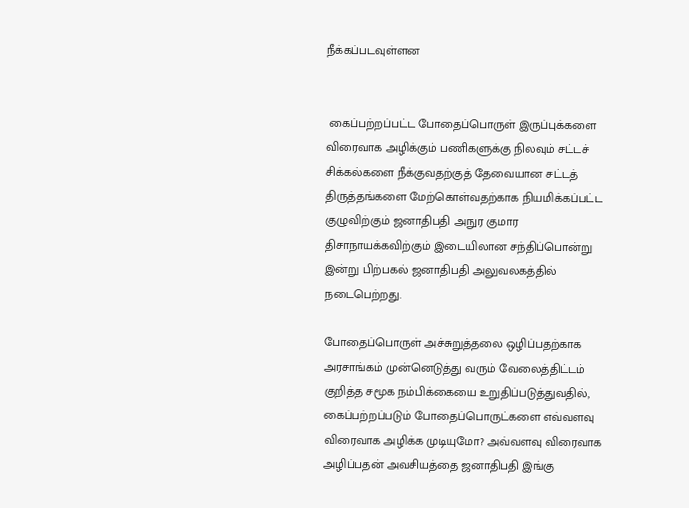நீக்கப்படவுள்ளன


 கைப்பற்றப்பட்ட போதைப்பொருள் இருப்புக்களை விரைவாக அழிக்கும் பணிகளுக்கு நிலவும் சட்டச் சிக்கல்களை நீக்குவதற்குத் தேவையான சட்டத் திருத்தங்களை மேற்கொள்வதற்காக நியமிக்கப்பட்ட குழுவிற்கும் ஜனாதிபதி அநுர குமார திசாநாயக்கவிற்கும் இடையிலான சந்திப்பொன்று இன்று பிற்பகல் ஜனாதிபதி அலுவலகத்தில் நடைபெற்றது.

போதைப்பொருள் அச்சுறுத்தலை ஒழிப்பதற்காக அரசாங்கம் முன்னெடுத்து வரும் வேலைத்திட்டம் குறித்த சமூக நம்பிக்கையை உறுதிப்படுத்துவதில், கைப்பற்றப்படும் போதைப்பொருட்களை எவ்வளவு விரைவாக அழிக்க முடியுமோ? அவ்வளவு விரைவாக அழிப்பதன் அவசியத்தை ஜனாதிபதி இங்கு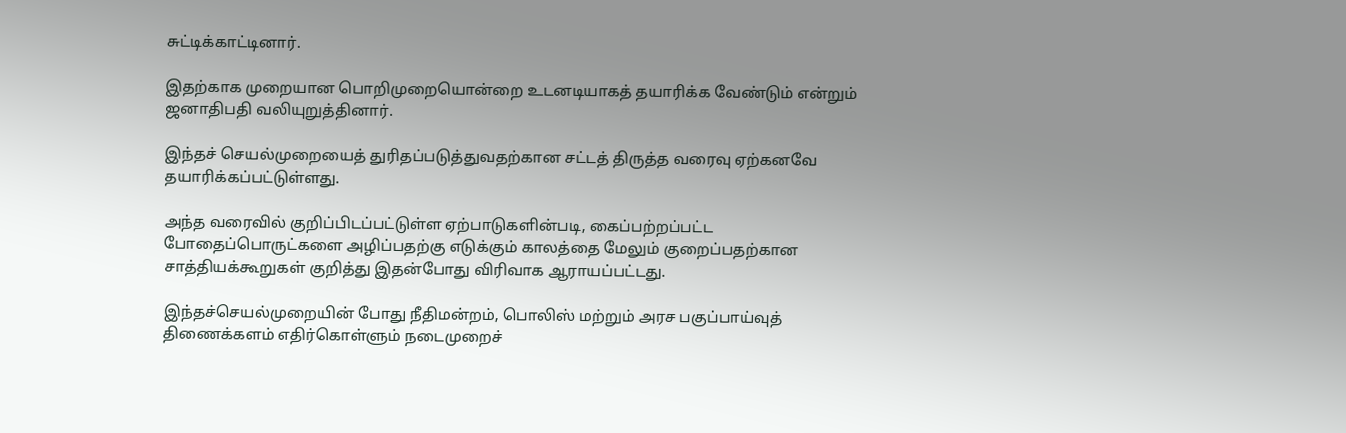சுட்டிக்காட்டினார்.

இதற்காக முறையான பொறிமுறையொன்றை உடனடியாகத் தயாரிக்க வேண்டும் என்றும் ஜனாதிபதி வலியுறுத்தினார்.

இந்தச் செயல்முறையைத் துரிதப்படுத்துவதற்கான சட்டத் திருத்த வரைவு ஏற்கனவே தயாரிக்கப்பட்டுள்ளது.

அந்த வரைவில் குறிப்பிடப்பட்டுள்ள ஏற்பாடுகளின்படி, கைப்பற்றப்பட்ட போதைப்பொருட்களை அழிப்பதற்கு எடுக்கும் காலத்தை மேலும் குறைப்பதற்கான சாத்தியக்கூறுகள் குறித்து இதன்போது விரிவாக ஆராயப்பட்டது.

இந்தச்செயல்முறையின் போது நீதிமன்றம், பொலிஸ் மற்றும் அரச பகுப்பாய்வுத் திணைக்களம் எதிர்கொள்ளும் நடைமுறைச்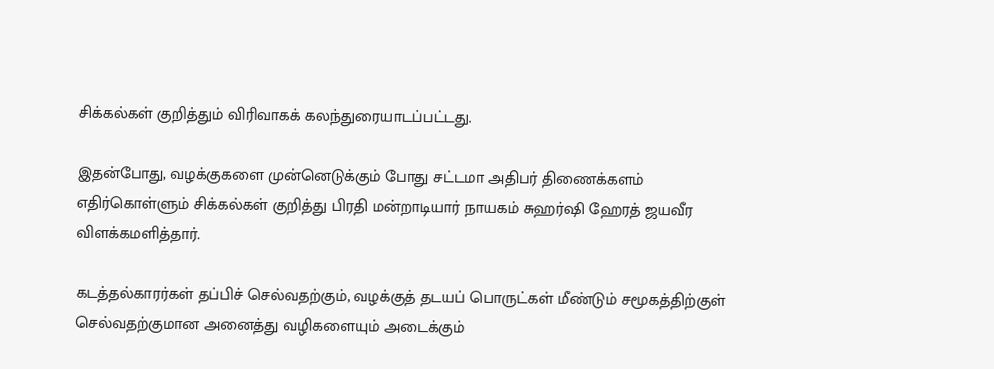சிக்கல்கள் குறித்தும் விரிவாகக் கலந்துரையாடப்பட்டது.

இதன்போது, வழக்குகளை முன்னெடுக்கும் போது சட்டமா அதிபர் திணைக்களம் எதிர்கொள்ளும் சிக்கல்கள் குறித்து பிரதி மன்றாடியார் நாயகம் சுஹர்ஷி ஹேரத் ஜயவீர விளக்கமளித்தார்.

கடத்தல்காரர்கள் தப்பிச் செல்வதற்கும், வழக்குத் தடயப் பொருட்கள் மீண்டும் சமூகத்திற்குள் செல்வதற்குமான அனைத்து வழிகளையும் அடைக்கும்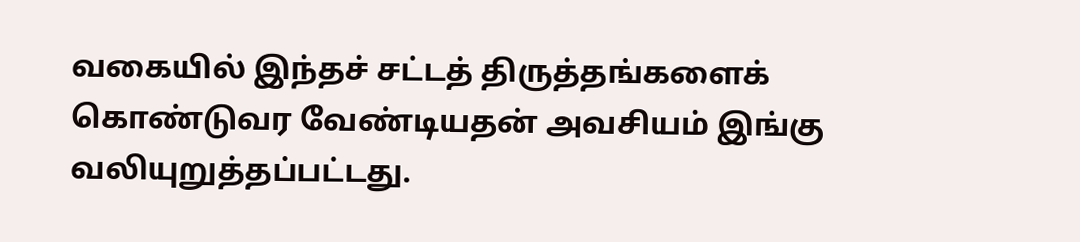வகையில் இந்தச் சட்டத் திருத்தங்களைக் கொண்டுவர வேண்டியதன் அவசியம் இங்கு வலியுறுத்தப்பட்டது.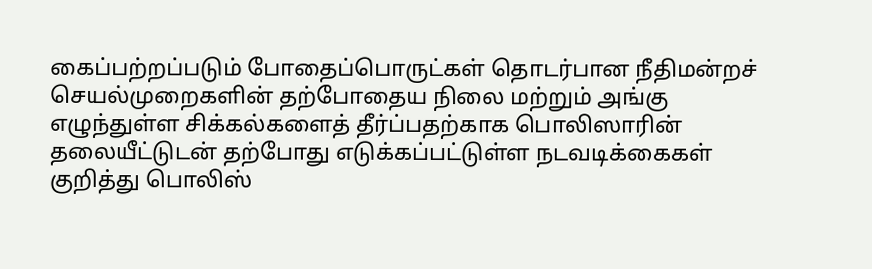கைப்பற்றப்படும் போதைப்பொருட்கள் தொடர்பான நீதிமன்றச் செயல்முறைகளின் தற்போதைய நிலை மற்றும் அங்கு எழுந்துள்ள சிக்கல்களைத் தீர்ப்பதற்காக பொலிஸாரின் தலையீட்டுடன் தற்போது எடுக்கப்பட்டுள்ள நடவடிக்கைகள் குறித்து பொலிஸ்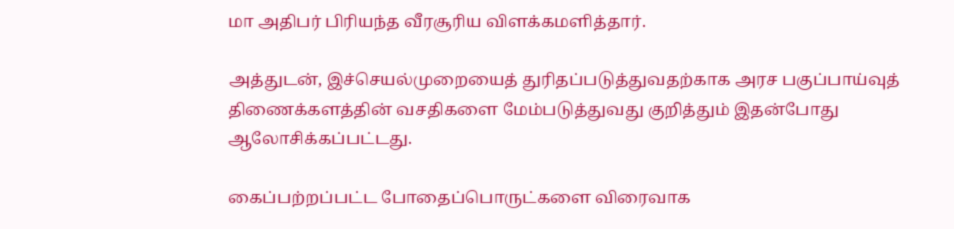மா அதிபர் பிரியந்த வீரசூரிய விளக்கமளித்தார்.

அத்துடன், இச்செயல்முறையைத் துரிதப்படுத்துவதற்காக அரச பகுப்பாய்வுத் திணைக்களத்தின் வசதிகளை மேம்படுத்துவது குறித்தும் இதன்போது ஆலோசிக்கப்பட்டது.

கைப்பற்றப்பட்ட போதைப்பொருட்களை விரைவாக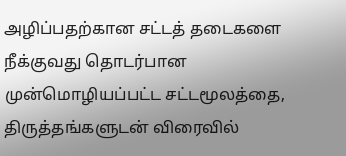அழிப்பதற்கான சட்டத் தடைகளை நீக்குவது தொடர்பான முன்மொழியப்பட்ட சட்டமூலத்தை, திருத்தங்களுடன் விரைவில்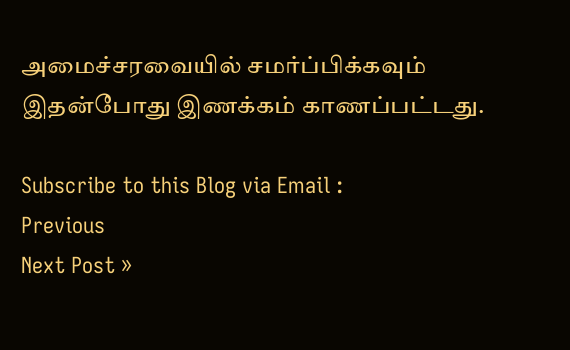அமைச்சரவையில் சமர்ப்பிக்கவும் இதன்போது இணக்கம் காணப்பட்டது.

Subscribe to this Blog via Email :
Previous
Next Post »